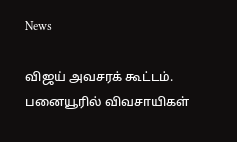News

விஜய் அவசரக் கூட்டம். பனையூரில் விவசாயிகள்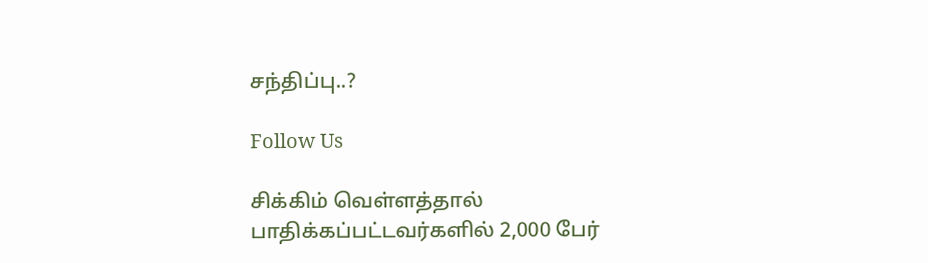சந்திப்பு..?

Follow Us

சிக்கிம் வெள்ளத்தால் பாதிக்கப்பட்டவர்களில் 2,000 பேர்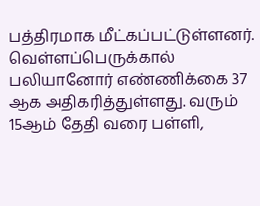பத்திரமாக மீட்கப்பட்டுள்ளனர். வெள்ளப்பெருக்கால் பலியானோர் எண்ணிக்கை 37 ஆக அதிகரித்துள்ளது. வரும் 15ஆம் தேதி வரை பள்ளி,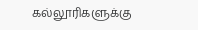கல்லூரிகளுக்கு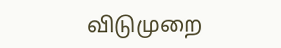விடுமுறை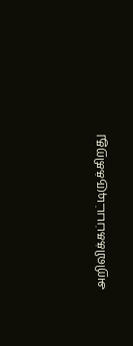அறிவிக்கப்பட்டிருக்கிறது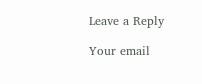Leave a Reply

Your email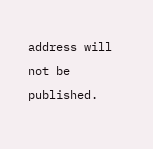address will not be published.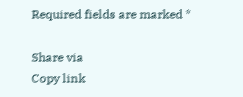Required fields are marked *

Share via
Copy link